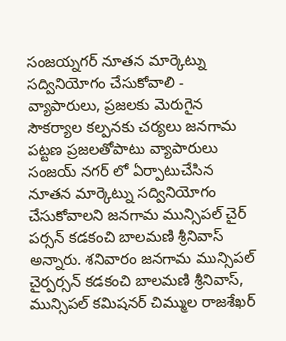సంజయ్నగర్ నూతన మార్కెట్ను సద్వినియోగం చేసుకోవాలి - వ్యాపారులు, ప్రజలకు మెరుగైన సౌకర్యాల కల్పనకు చర్యలు జనగామ పట్టణ ప్రజలతోపాటు వ్యాపారులు సంజయ్ నగర్ లో ఏర్పాటుచేసిన నూతన మార్కెట్ను సద్వినియోగం చేసుకోవాలని జనగామ మున్సిపల్ చైర్ పర్సన్ కడకంచి బాలమణి శ్రీనివాస్ అన్నారు. శనివారం జనగామ మున్సిపల్ చైర్పర్సన్ కడకంచి బాలమణి శ్రీనివాస్, మున్సిపల్ కమిషనర్ చిమ్ముల రాజశేఖర్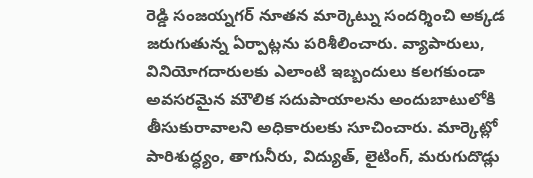రెడ్డి సంజయ్నగర్ నూతన మార్కెట్ను సందర్శించి అక్కడ జరుగుతున్న ఏర్పాట్లను పరిశీలించారు. వ్యాపారులు, వినియోగదారులకు ఎలాంటి ఇబ్బందులు కలగకుండా అవసరమైన మౌలిక సదుపాయాలను అందుబాటులోకి తీసుకురావాలని అధికారులకు సూచించారు. మార్కెట్లో పారిశుద్ధ్యం, తాగునీరు, విద్యుత్, లైటింగ్, మరుగుదొడ్లు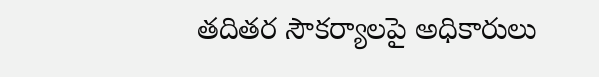తదితర సౌకర్యాలపై అధికారులు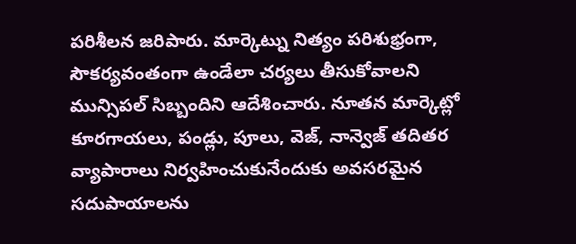పరిశీలన జరిపారు. మార్కెట్ను నిత్యం పరిశుభ్రంగా, సౌకర్యవంతంగా ఉండేలా చర్యలు తీసుకోవాలని మున్సిపల్ సిబ్బందిని ఆదేశించారు. నూతన మార్కెట్లో కూరగాయలు, పండ్లు, పూలు, వెజ్, నాన్వెజ్ తదితర వ్యాపారాలు నిర్వహించుకునేందుకు అవసరమైన సదుపాయాలను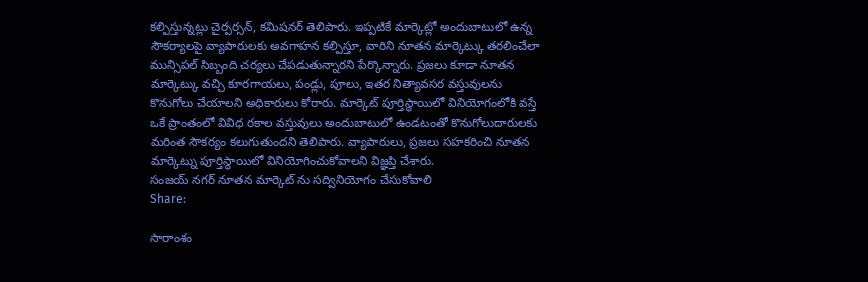కల్పిస్తున్నట్లు చైర్పర్సన్, కమిషనర్ తెలిపారు. ఇప్పటికే మార్కెట్లో అందుబాటులో ఉన్న సౌకర్యాలపై వ్యాపారులకు అవగాహన కల్పిస్తూ, వారిని నూతన మార్కెట్కు తరలించేలా మున్సిపల్ సిబ్బంది చర్యలు చేపడుతున్నారని పేర్కొన్నారు. ప్రజలు కూడా నూతన మార్కెట్కు వచ్చి కూరగాయలు, పండ్లు, పూలు, ఇతర నిత్యావసర వస్తువులను కొనుగోలు చేయాలని అధికారులు కోరారు. మార్కెట్ పూర్తిస్థాయిలో వినియోగంలోకి వస్తే ఒకే ప్రాంతంలో వివిధ రకాల వస్తువులు అందుబాటులో ఉండటంతో కొనుగోలుదారులకు మరింత సౌకర్యం కలుగుతుందని తెలిపారు. వ్యాపారులు, ప్రజలు సహకరించి నూతన మార్కెట్ను పూర్తిస్థాయిలో వినియోగించుకోవాలని విజ్ఞప్తి చేశారు.
సంజయ్ నగర్ నూతన మార్కెట్ ను సద్వినియోగం చేసుకోవాలి
Share:

సారాంశం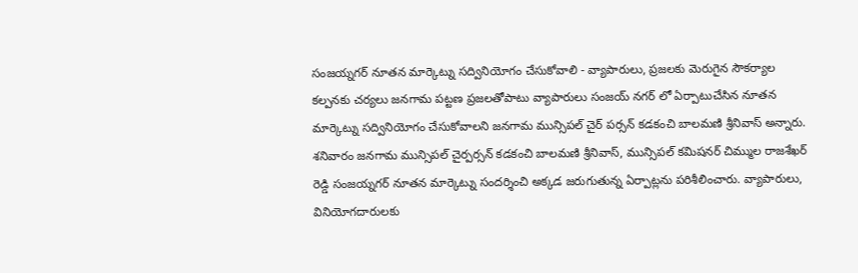సంజయ్నగర్ నూతన మార్కెట్ను సద్వినియోగం చేసుకోవాలి - వ్యాపారులు, ప్రజలకు మెరుగైన సౌకర్యాల కల్పనకు చర్యలు జనగామ పట్టణ ప్రజలతోపాటు వ్యాపారులు సంజయ్ నగర్ లో ఏర్పాటుచేసిన నూతన మార్కెట్ను సద్వినియోగం చేసుకోవాలని జనగామ మున్సిపల్ చైర్ పర్సన్ కడకంచి బాలమణి శ్రీనివాస్ అన్నారు. శనివారం జనగామ మున్సిపల్ చైర్పర్సన్ కడకంచి బాలమణి శ్రీనివాస్, మున్సిపల్ కమిషనర్ చిమ్ముల రాజశేఖర్ రెడ్డి సంజయ్నగర్ నూతన మార్కెట్ను సందర్శించి అక్కడ జరుగుతున్న ఏర్పాట్లను పరిశీలించారు. వ్యాపారులు, వినియోగదారులకు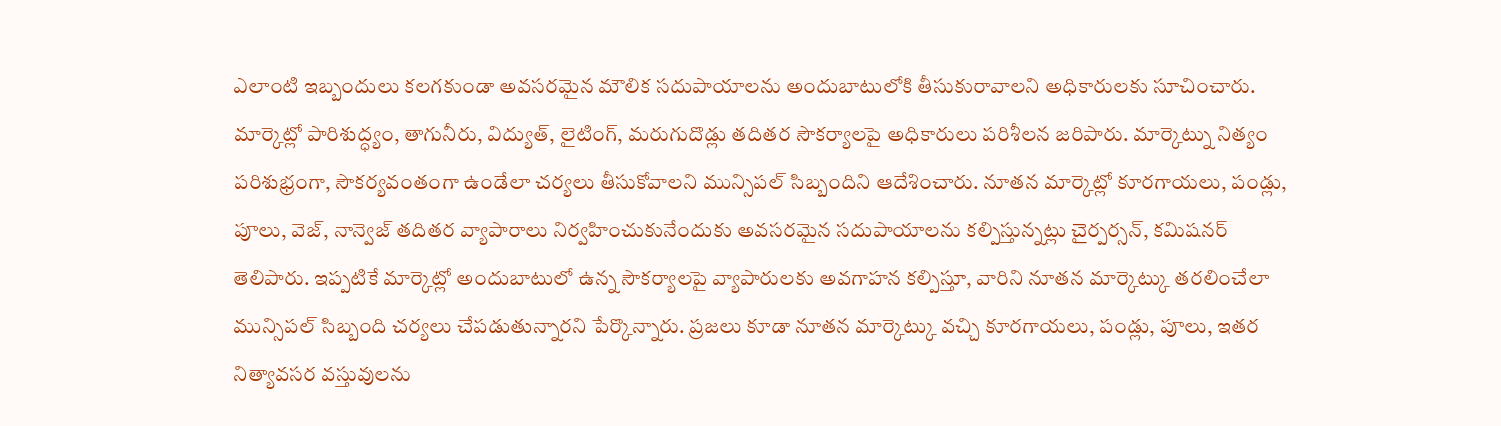ఎలాంటి ఇబ్బందులు కలగకుండా అవసరమైన మౌలిక సదుపాయాలను అందుబాటులోకి తీసుకురావాలని అధికారులకు సూచించారు. మార్కెట్లో పారిశుద్ధ్యం, తాగునీరు, విద్యుత్, లైటింగ్, మరుగుదొడ్లు తదితర సౌకర్యాలపై అధికారులు పరిశీలన జరిపారు. మార్కెట్ను నిత్యం పరిశుభ్రంగా, సౌకర్యవంతంగా ఉండేలా చర్యలు తీసుకోవాలని మున్సిపల్ సిబ్బందిని ఆదేశించారు. నూతన మార్కెట్లో కూరగాయలు, పండ్లు, పూలు, వెజ్, నాన్వెజ్ తదితర వ్యాపారాలు నిర్వహించుకునేందుకు అవసరమైన సదుపాయాలను కల్పిస్తున్నట్లు చైర్పర్సన్, కమిషనర్ తెలిపారు. ఇప్పటికే మార్కెట్లో అందుబాటులో ఉన్న సౌకర్యాలపై వ్యాపారులకు అవగాహన కల్పిస్తూ, వారిని నూతన మార్కెట్కు తరలించేలా మున్సిపల్ సిబ్బంది చర్యలు చేపడుతున్నారని పేర్కొన్నారు. ప్రజలు కూడా నూతన మార్కెట్కు వచ్చి కూరగాయలు, పండ్లు, పూలు, ఇతర నిత్యావసర వస్తువులను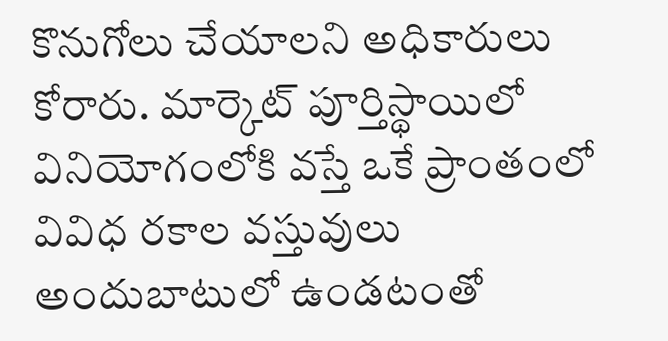కొనుగోలు చేయాలని అధికారులు కోరారు. మార్కెట్ పూర్తిస్థాయిలో వినియోగంలోకి వస్తే ఒకే ప్రాంతంలో వివిధ రకాల వస్తువులు అందుబాటులో ఉండటంతో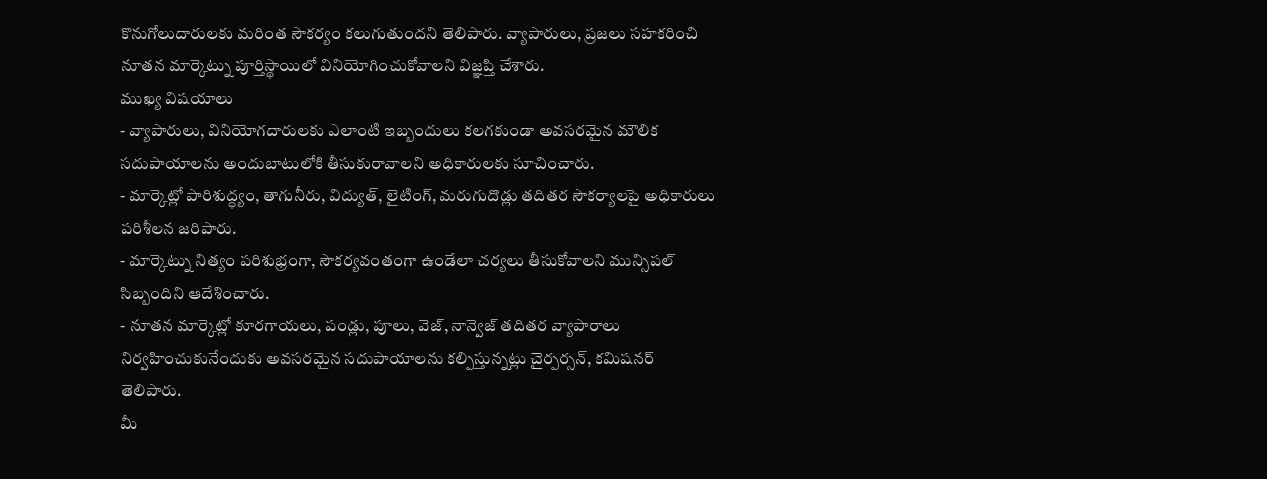కొనుగోలుదారులకు మరింత సౌకర్యం కలుగుతుందని తెలిపారు. వ్యాపారులు, ప్రజలు సహకరించి నూతన మార్కెట్ను పూర్తిస్థాయిలో వినియోగించుకోవాలని విజ్ఞప్తి చేశారు.
ముఖ్య విషయాలు
- వ్యాపారులు, వినియోగదారులకు ఎలాంటి ఇబ్బందులు కలగకుండా అవసరమైన మౌలిక సదుపాయాలను అందుబాటులోకి తీసుకురావాలని అధికారులకు సూచించారు.
- మార్కెట్లో పారిశుద్ధ్యం, తాగునీరు, విద్యుత్, లైటింగ్, మరుగుదొడ్లు తదితర సౌకర్యాలపై అధికారులు పరిశీలన జరిపారు.
- మార్కెట్ను నిత్యం పరిశుభ్రంగా, సౌకర్యవంతంగా ఉండేలా చర్యలు తీసుకోవాలని మున్సిపల్ సిబ్బందిని ఆదేశించారు.
- నూతన మార్కెట్లో కూరగాయలు, పండ్లు, పూలు, వెజ్, నాన్వెజ్ తదితర వ్యాపారాలు నిర్వహించుకునేందుకు అవసరమైన సదుపాయాలను కల్పిస్తున్నట్లు చైర్పర్సన్, కమిషనర్ తెలిపారు.
మీ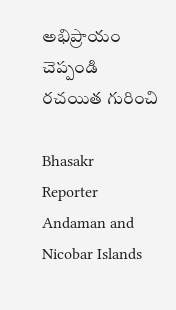అభిప్రాయం చెప్పండి
రచయిత గురించి

Bhasakr
Reporter
Andaman and Nicobar Islands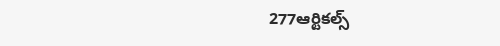277ఆర్టికల్స్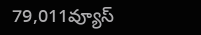79,011వ్యూస్